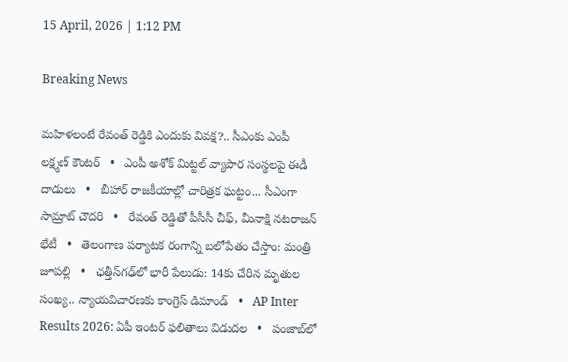15 April, 2026 | 1:12 PM

Breaking News

మహిళలంటే రేవంత్ రెడ్డికి ఎందుకు వివక్ష?.. సీఎంకు ఎంపీ లక్ష్మణ్ కౌంటర్   •   ఎంపీ అశోక్ మిట్టల్‌ వ్యాపార సంస్థలపై ఈడీ దాడులు   •   బీహార్ రాజకీయాల్లో చారిత్రక ఘట్టం... సీఎంగా సామ్రాట్‌ చౌదరి   •   రేవంత్‌ రెడ్డితో పీసీసీ చీఫ్, మీనాక్షి నటరాజన్ భేటీ   •   తెలంగాణ పర్యాటక రంగాన్ని బలోపేతం చేస్తాం: మంత్రి జూపల్లి   •   ఛత్తీస్‌గఢ్‌లో భారీ పేలుడు: 14కు చేరిన మృతుల సంఖ్య.. న్యాయవిచారణకు కాంగ్రెస్ డిమాండ్   •   AP Inter Results 2026: ఏపీ ఇంటర్ ఫలితాలు విడుదల   •   పంజాబ్‌లో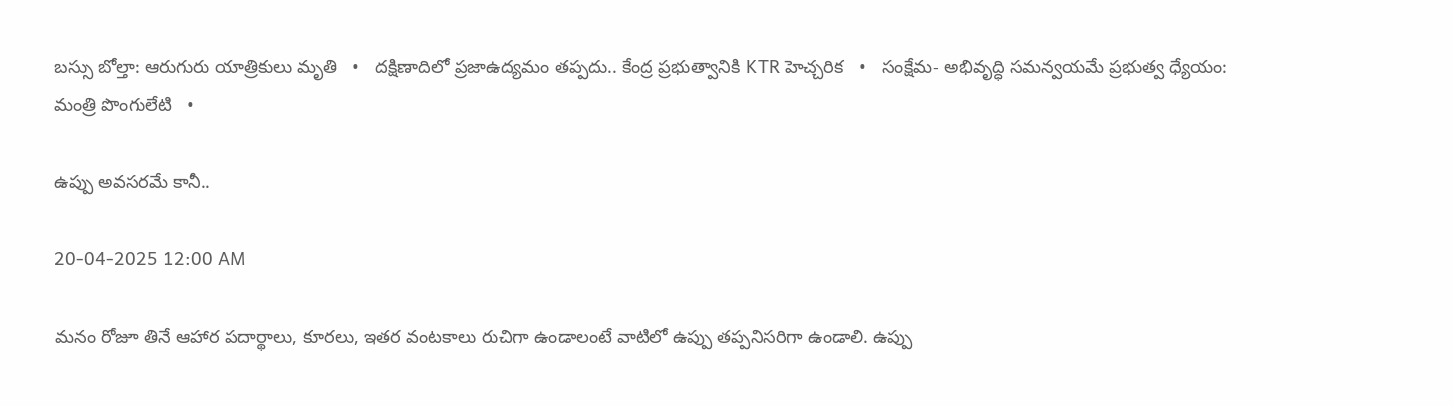బస్సు బోల్తా: ఆరుగురు యాత్రికులు మృతి   •   దక్షిణాదిలో ప్రజాఉద్యమం తప్పదు.. కేంద్ర ప్రభుత్వానికి KTR హెచ్చరిక   •   సంక్షేమ- అభివృద్ధి సమన్వయమే ప్రభుత్వ ధ్యేయం: మంత్రి పొంగులేటి   •

ఉప్పు అవసరమే కానీ..

20-04-2025 12:00 AM

మనం రోజూ తినే ఆహార పదార్థాలు, కూరలు, ఇతర వంటకాలు రుచిగా ఉండాలంటే వాటిలో ఉప్పు తప్పనిసరిగా ఉండాలి. ఉప్పు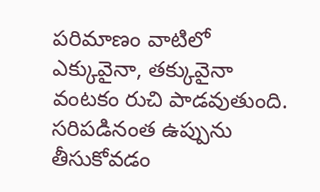పరిమాణం వాటిలో ఎక్కువైనా, తక్కువైనా వంటకం రుచి పాడవుతుంది. సరిపడినంత ఉప్పును తీసుకోవడం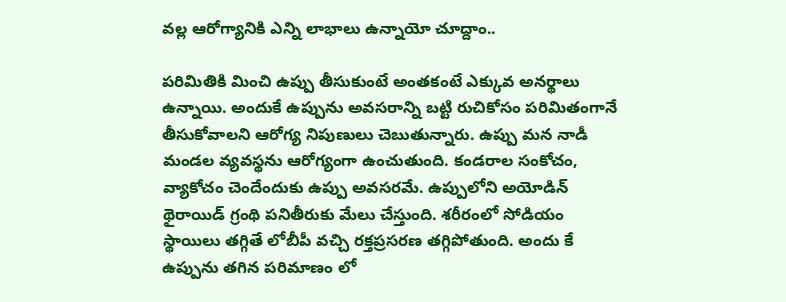వల్ల ఆరోగ్యానికి ఎన్ని లాభాలు ఉన్నాయో చూద్దాం..

పరిమితికి మించి ఉప్పు తీసుకుంటే అంతకంటే ఎక్కువ అనర్థాలు ఉన్నాయి. అందుకే ఉప్పును అవసరాన్ని బట్టి రుచికోసం పరిమితంగానే తీసుకోవాలని ఆరోగ్య నిపుణులు చెబుతున్నారు. ఉప్పు మన నాడీ మండల వ్యవస్థను ఆరోగ్యంగా ఉంచుతుంది. కండరాల సంకోచం, వ్యాకోచం చెందేందుకు ఉప్పు అవసరమే. ఉప్పులోని అయోడిన్ థైరాయిడ్ గ్రంథి పనితీరుకు మేలు చేస్తుంది. శరీరంలో సోడియం స్థాయిలు తగ్గితే లోబీపీ వచ్చి రక్తప్రసరణ తగ్గిపోతుంది. అందు కే ఉప్పును తగిన పరిమాణం లో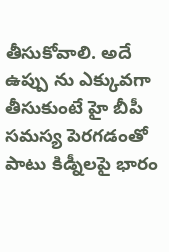తీసుకోవాలి. అదే ఉప్పు ను ఎక్కువగా తీసుకుంటే హై బీపీ సమస్య పెరగడంతో పాటు కిడ్నీలపై భారం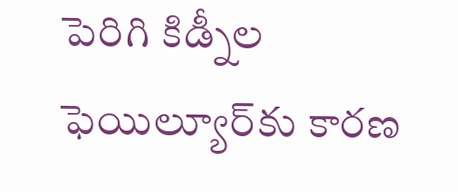పెరిగి కిడ్నీల ఫెయిల్యూర్‌కు కారణ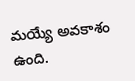మయ్యే అవకాశం ఉంది.